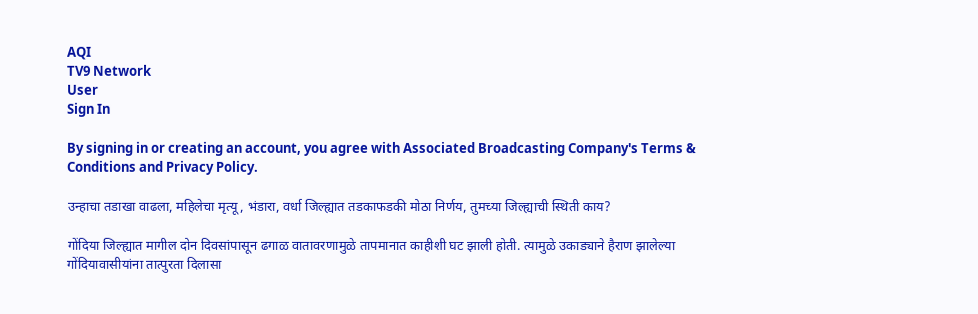AQI
TV9 Network
User
Sign In

By signing in or creating an account, you agree with Associated Broadcasting Company's Terms & Conditions and Privacy Policy.

उन्हाचा तडाखा वाढला, महिलेचा मृत्यू, भंडारा, वर्धा जिल्ह्यात तडकाफडकी मोठा निर्णय, तुमच्या जिल्ह्याची स्थिती काय?

गोंदिया जिल्ह्यात मागील दोन दिवसांपासून ढगाळ वातावरणामुळे तापमानात काहीशी घट झाली होती. त्यामुळे उकाड्याने हैराण झालेल्या गोंदियावासीयांना तात्पुरता दिलासा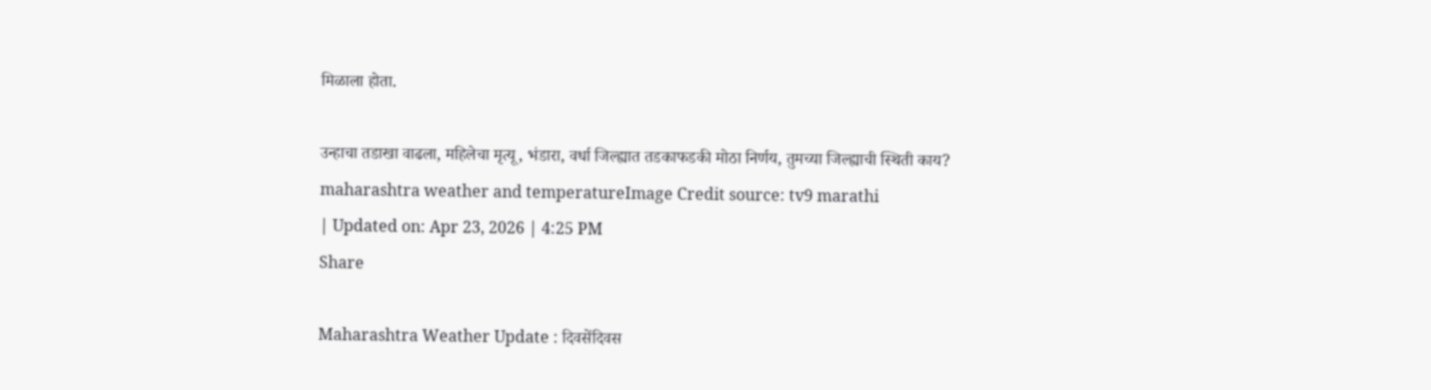मिळाला होता.

उन्हाचा तडाखा वाढला, महिलेचा मृत्यू, भंडारा, वर्धा जिल्ह्यात तडकाफडकी मोठा निर्णय, तुमच्या जिल्ह्याची स्थिती काय?
maharashtra weather and temperatureImage Credit source: tv9 marathi
| Updated on: Apr 23, 2026 | 4:25 PM
Share

Maharashtra Weather Update : दिवसेंदिवस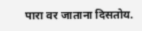पारा वर जाताना दिसतोय.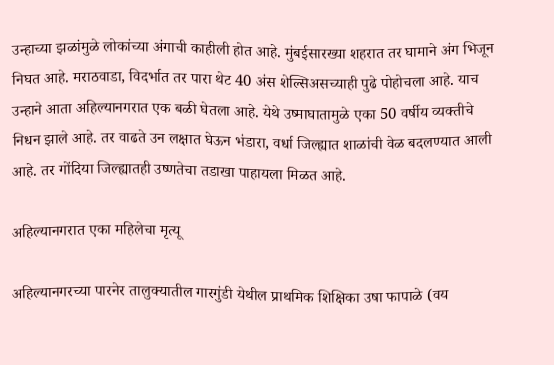उन्हाच्या झळांमुळे लोकांच्या अंगाची काहीली होत आहे. मुंबईसारख्या शहरात तर घामाने अंग भिजून निघत आहे. मराठवाडा, विदर्भात तर पारा थेट 40 अंस शेल्सिअसच्याही पुढे पोहोचला आहे. याच उन्हाने आता अहिल्यानगरात एक बळी घेतला आहे. येथे उष्माघातामुळे एका 50 वर्षीय व्यक्तीचे निधन झाले आहे. तर वाढते उन लक्षात घेऊन भंडारा, वर्धा जिल्ह्यात शाळांची वेळ बदलण्यात आली आहे. तर गोंदिया जिल्ह्यातही उष्णतेचा तडाखा पाहायला मिळत आहे.

अहिल्यानगरात एका महिलेचा मृत्यू

अहिल्यानगरच्या पारनेर तालुक्यातील गारगुंडी येथील प्राथमिक शिक्षिका उषा फापाळे (वय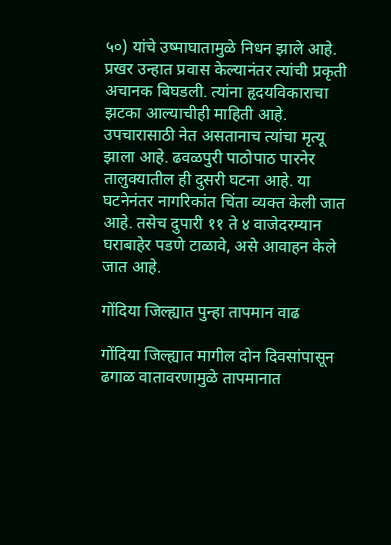५०) यांचे उष्माघातामुळे निधन झाले आहे. प्रखर उन्हात प्रवास केल्यानंतर त्यांची प्रकृती अचानक बिघडली. त्यांना हृदयविकाराचा झटका आल्याचीही माहिती आहे. उपचारासाठी नेत असतानाच त्यांचा मृत्यू झाला आहे. ढवळपुरी पाठोपाठ पारनेर तालुक्यातील ही दुसरी घटना आहे. या घटनेनंतर नागरिकांत चिंता व्यक्त केली जात आहे. तसेच दुपारी ११ ते ४ वाजेदरम्यान घराबाहेर पडणे टाळावे, असे आवाहन केले जात आहे.

गोंदिया जिल्ह्यात पुन्हा तापमान वाढ

गोंदिया जिल्ह्यात मागील दोन दिवसांपासून ढगाळ वातावरणामुळे तापमानात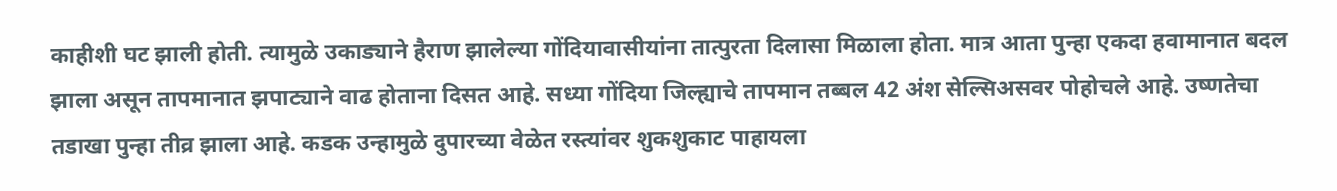काहीशी घट झाली होती. त्यामुळे उकाड्याने हैराण झालेल्या गोंदियावासीयांना तात्पुरता दिलासा मिळाला होता. मात्र आता पुन्हा एकदा हवामानात बदल झाला असून तापमानात झपाट्याने वाढ होताना दिसत आहे. सध्या गोंदिया जिल्ह्याचे तापमान तब्बल 42 अंश सेल्सिअसवर पोहोचले आहे. उष्णतेचा तडाखा पुन्हा तीव्र झाला आहे. कडक उन्हामुळे दुपारच्या वेळेत रस्त्यांवर शुकशुकाट पाहायला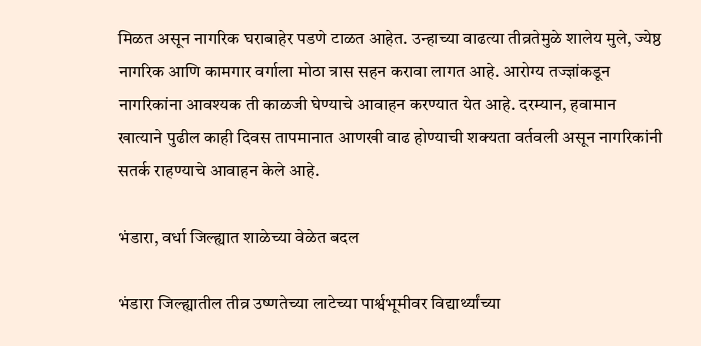मिळत असून नागरिक घराबाहेर पडणे टाळत आहेत. उन्हाच्या वाढत्या तीव्रतेमुळे शालेय मुले, ज्येष्ठ नागरिक आणि कामगार वर्गाला मोठा त्रास सहन करावा लागत आहे. आरोग्य तज्ज्ञांकडून नागरिकांना आवश्यक ती काळजी घेण्याचे आवाहन करण्यात येत आहे. दरम्यान, हवामान खात्याने पुढील काही दिवस तापमानात आणखी वाढ होण्याची शक्यता वर्तवली असून नागरिकांनी सतर्क राहण्याचे आवाहन केले आहे.

भंडारा, वर्धा जिल्ह्यात शाळेच्या वेळेत बदल

भंडारा जिल्ह्यातील तीव्र उष्णतेच्या लाटेच्या पार्श्वभूमीवर विद्यार्थ्यांच्या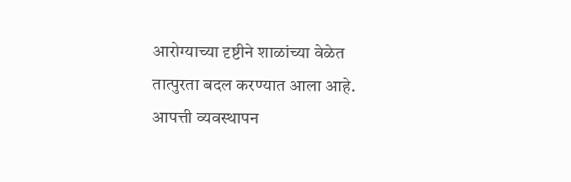आरोग्याच्या दृष्टीने शाळांच्या वेळेत तात्पुरता बदल करण्यात आला आहे. आपत्ती व्यवस्थापन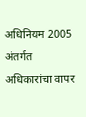अधिनियम 2005 अंतर्गत अधिकारांचा वापर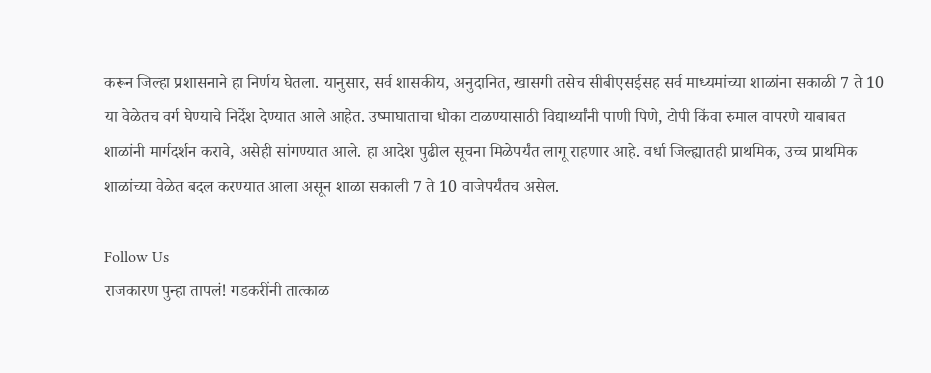करून जिल्हा प्रशासनाने हा निर्णय घेतला. यानुसार, सर्व शासकीय, अनुदानित, खासगी तसेच सीबीएसईसह सर्व माध्यमांच्या शाळांना सकाळी 7 ते 10 या वेळेतच वर्ग घेण्याचे निर्देश देण्यात आले आहेत. उष्माघाताचा धोका टाळण्यासाठी विद्यार्थ्यांनी पाणी पिणे, टोपी किंवा रुमाल वापरणे याबाबत शाळांनी मार्गदर्शन करावे, असेही सांगण्यात आले. हा आदेश पुढील सूचना मिळेपर्यंत लागू राहणार आहे. वर्धा जिल्ह्यातही प्राथमिक, उच्च प्राथमिक शाळांच्या वेळेत बदल करण्यात आला असून शाळा सकाली 7 ते 10 वाजेपर्यंतच असेल.

Follow Us
राजकारण पुन्हा तापलं! गडकरींनी तात्काळ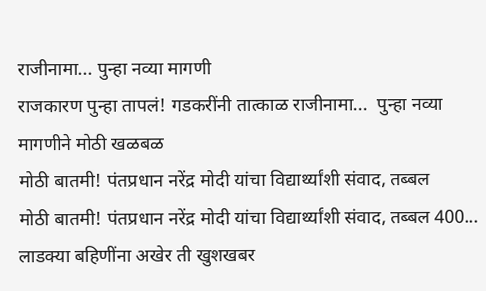राजीनामा... पुन्हा नव्या मागणी
राजकारण पुन्हा तापलं! गडकरींनी तात्काळ राजीनामा...  पुन्हा नव्या मागणीने मोठी खळबळ
मोठी बातमी! पंतप्रधान नरेंद्र मोदी यांचा विद्यार्थ्यांशी संवाद, तब्बल
मोठी बातमी! पंतप्रधान नरेंद्र मोदी यांचा विद्यार्थ्यांशी संवाद, तब्बल 400...
लाडक्या बहिणींना अखेर ती खुशखबर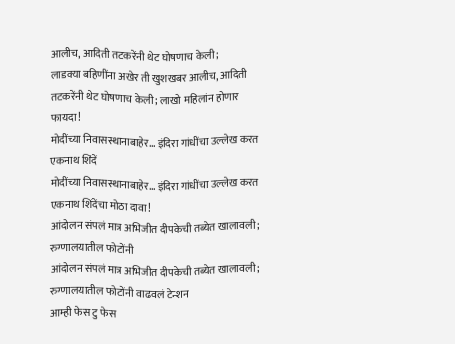आलीच, आदिती तटकरेंनी थेट घोषणाच केली;
लाडक्या बहिणींना अखेर ती खुशखबर आलीच, आदिती तटकरेंनी थेट घोषणाच केली; लाखो महिलांन होणार फायदा!
मोदींच्या निवासस्थानाबाहेर... इंदिरा गांधींचा उल्लेख करत एकनाथ शिंदें
मोदींच्या निवासस्थानाबाहेर... इंदिरा गांधींचा उल्लेख करत एकनाथ शिंदेंचा मोठा दावा!
आंदोलन संपलं मात्र अभिजीत दीपकेची तब्येत खालावली; रुग्णालयातील फोटोंनी
आंदोलन संपलं मात्र अभिजीत दीपकेची तब्येत खालावली; रुग्णालयातील फोटोंनी वाढवलं टेन्शन
आम्ही फेस टु फेस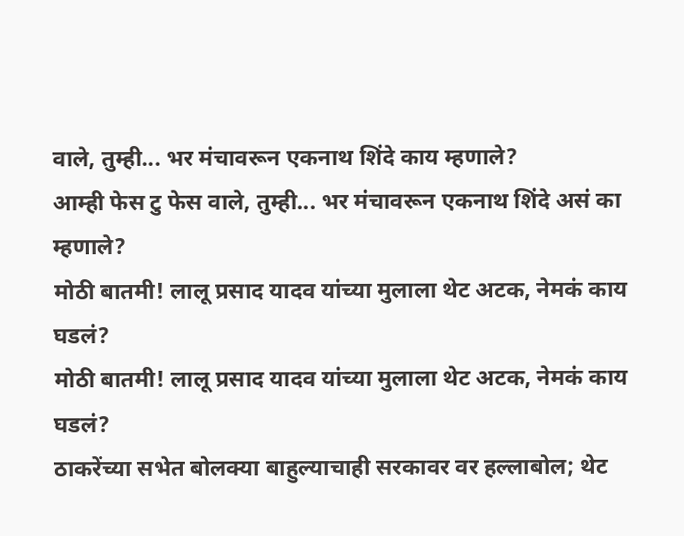वाले, तुम्ही... भर मंचावरून एकनाथ शिंदे काय म्हणाले?
आम्ही फेस टु फेस वाले, तुम्ही... भर मंचावरून एकनाथ शिंदे असं का म्हणाले?
मोठी बातमी! लालू प्रसाद यादव यांच्या मुलाला थेट अटक, नेमकं काय घडलं?
मोठी बातमी! लालू प्रसाद यादव यांच्या मुलाला थेट अटक, नेमकं काय घडलं?
ठाकरेंच्या सभेत बोलक्या बाहुल्याचाही सरकावर वर हल्लाबोल; थेट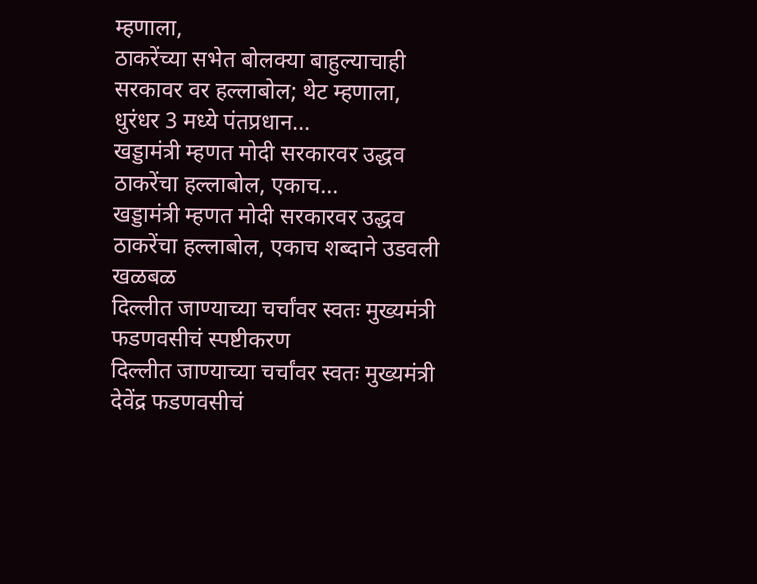म्हणाला,
ठाकरेंच्या सभेत बोलक्या बाहुल्याचाही सरकावर वर हल्लाबोल; थेट म्हणाला, धुरंधर 3 मध्ये पंतप्रधान...
खड्डामंत्री म्हणत मोदी सरकारवर उद्धव ठाकरेंचा हल्लाबोल, एकाच...
खड्डामंत्री म्हणत मोदी सरकारवर उद्धव ठाकरेंचा हल्लाबोल, एकाच शब्दाने उडवली खळबळ
दिल्लीत जाण्याच्या चर्चांवर स्वतः मुख्यमंत्री फडणवसीचं स्पष्टीकरण
दिल्लीत जाण्याच्या चर्चांवर स्वतः मुख्यमंत्री देवेंद्र फडणवसीचं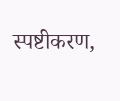स्पष्टीकरण,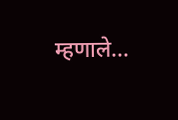म्हणाले...